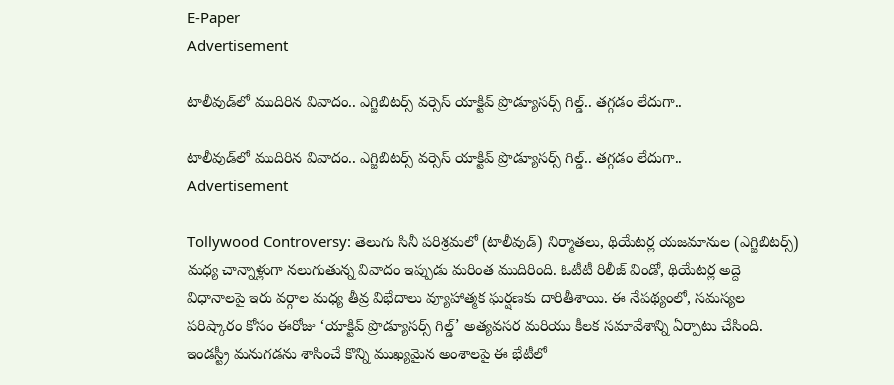E-Paper
Advertisement

టాలీవుడ్‌లో ముదిరిన వివాదం.. ఎగ్జిబిటర్స్ వర్సెస్ యాక్టివ్ ప్రొడ్యూసర్స్ గిల్డ్.. తగ్గడం లేదుగా..

టాలీవుడ్‌లో ముదిరిన వివాదం.. ఎగ్జిబిటర్స్ వర్సెస్ యాక్టివ్ ప్రొడ్యూసర్స్ గిల్డ్.. తగ్గడం లేదుగా..
Advertisement

Tollywood Controversy: తెలుగు సినీ పరిశ్రమలో (టాలీవుడ్) నిర్మాతలు, థియేటర్ల యజమానుల (ఎగ్జిబిటర్స్) మధ్య చాన్నాళ్లుగా నలుగుతున్న వివాదం ఇప్పుడు మరింత ముదిరింది. ఓటీటీ రిలీజ్ విండో, థియేటర్ల అద్దె విధానాలపై ఇరు వర్గాల మధ్య తీవ్ర విభేదాలు వ్యూహాత్మక ఘర్షణకు దారితీశాయి. ఈ నేపథ్యంలో, సమస్యల పరిష్కారం కోసం ఈరోజు ‘యాక్టివ్ ప్రొడ్యూసర్స్ గిల్డ్’ అత్యవసర మరియు కీలక సమావేశాన్ని ఏర్పాటు చేసింది. ఇండస్ట్రీ మనుగడను శాసించే కొన్ని ముఖ్యమైన అంశాలపై ఈ భేటీలో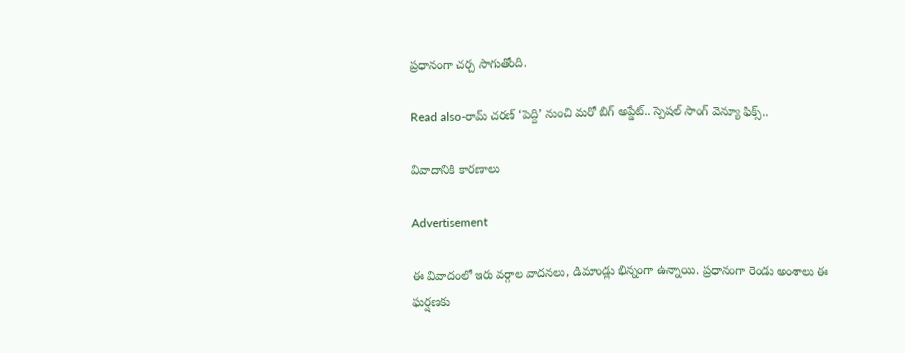ప్రధానంగా చర్చ సాగుతోంది.

Read also-రామ్ చరణ్ ‘పెద్ది’ నుంచి మరో బిగ్ అప్డేట్.. స్పెషల్ సాంగ్ వెన్యూ ఫిక్స్..

వివాదానికి కారణాలు

Advertisement

ఈ వివాదంలో ఇరు వర్గాల వాదనలు, డిమాండ్లు భిన్నంగా ఉన్నాయి. ప్రధానంగా రెండు అంశాలు ఈ ఘర్షణకు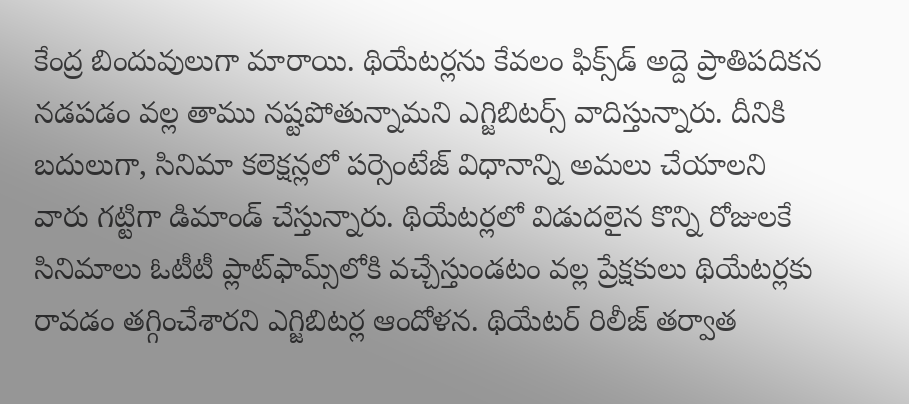కేంద్ర బిందువులుగా మారాయి. థియేటర్లను కేవలం ఫిక్స్‌డ్ అద్దె ప్రాతిపదికన నడపడం వల్ల తాము నష్టపోతున్నామని ఎగ్జిబిటర్స్ వాదిస్తున్నారు. దీనికి బదులుగా, సినిమా కలెక్షన్లలో పర్సెంటేజ్ విధానాన్ని అమలు చేయాలని వారు గట్టిగా డిమాండ్ చేస్తున్నారు. థియేటర్లలో విడుదలైన కొన్ని రోజులకే సినిమాలు ఓటీటీ ప్లాట్‌ఫామ్స్‌లోకి వచ్చేస్తుండటం వల్ల ప్రేక్షకులు థియేటర్లకు రావడం తగ్గించేశారని ఎగ్జిబిటర్ల ఆందోళన. థియేటర్ రిలీజ్ తర్వాత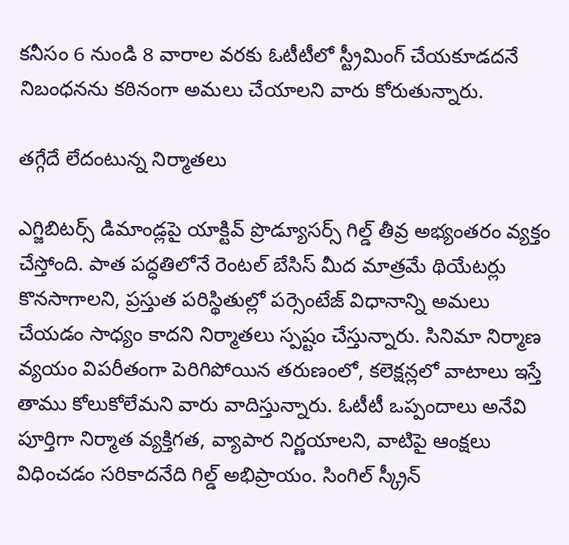కనీసం 6 నుండి 8 వారాల వరకు ఓటీటీలో స్ట్రీమింగ్ చేయకూడదనే నిబంధనను కఠినంగా అమలు చేయాలని వారు కోరుతున్నారు.

తగ్గేదే లేదంటున్న నిర్మాతలు

ఎగ్జిబిటర్స్ డిమాండ్లపై యాక్టివ్ ప్రొడ్యూసర్స్ గిల్డ్ తీవ్ర అభ్యంతరం వ్యక్తం చేస్తోంది. పాత పద్ధతిలోనే రెంటల్ బేసిస్ మీద మాత్రమే థియేటర్లు కొనసాగాలని, ప్రస్తుత పరిస్థితుల్లో పర్సెంటేజ్ విధానాన్ని అమలు చేయడం సాధ్యం కాదని నిర్మాతలు స్పష్టం చేస్తున్నారు. సినిమా నిర్మాణ వ్యయం విపరీతంగా పెరిగిపోయిన తరుణంలో, కలెక్షన్లలో వాటాలు ఇస్తే తాము కోలుకోలేమని వారు వాదిస్తున్నారు. ఓటీటీ ఒప్పందాలు అనేవి పూర్తిగా నిర్మాత వ్యక్తిగత, వ్యాపార నిర్ణయాలని, వాటిపై ఆంక్షలు విధించడం సరికాదనేది గిల్డ్ అభిప్రాయం. సింగిల్ స్క్రీన్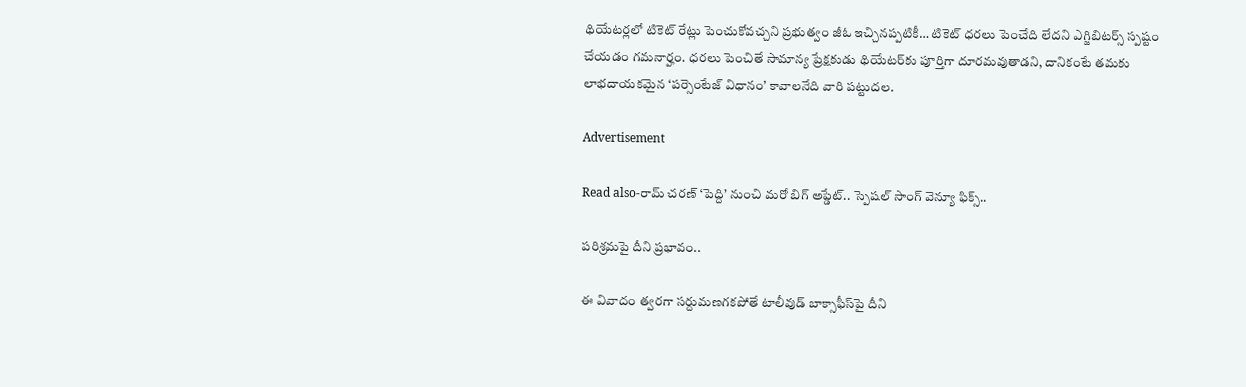థియేటర్లలో టికెట్ రేట్లు పెంచుకోవచ్చని ప్రభుత్వం జీఓ ఇచ్చినప్పటికీ… టికెట్ ధరలు పెంచేది లేదని ఎగ్జిబిటర్స్ స్పష్టం చేయడం గమనార్హం. ధరలు పెంచితే సామాన్య ప్రేక్షకుడు థియేటర్‌కు పూర్తిగా దూరమవుతాడని, దానికంటే తమకు లాభదాయకమైన ‘పర్సెంటేజ్ విధానం’ కావాలనేది వారి పట్టుదల.

Advertisement

Read also-రామ్ చరణ్ ‘పెద్ది’ నుంచి మరో బిగ్ అప్డేట్.. స్పెషల్ సాంగ్ వెన్యూ ఫిక్స్..

పరిశ్రమపై దీని ప్రభావం..

ఈ వివాదం త్వరగా సర్దుమణగకపోతే టాలీవుడ్ బాక్సాఫీస్‌పై దీని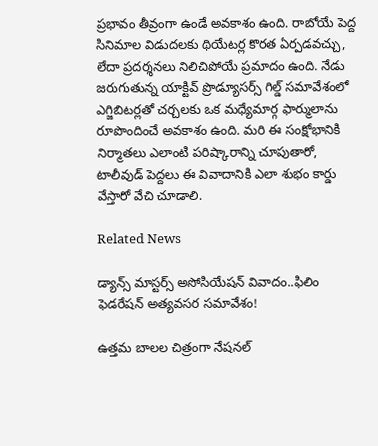ప్రభావం తీవ్రంగా ఉండే అవకాశం ఉంది. రాబోయే పెద్ద సినిమాల విడుదలకు థియేటర్ల కొరత ఏర్పడవచ్చు, లేదా ప్రదర్శనలు నిలిచిపోయే ప్రమాదం ఉంది. నేడు జరుగుతున్న యాక్టివ్ ప్రొడ్యూసర్స్ గిల్డ్ సమావేశంలో ఎగ్జిబిటర్లతో చర్చలకు ఒక మధ్యేమార్గ ఫార్ములాను రూపొందించే అవకాశం ఉంది. మరి ఈ సంక్షోభానికి నిర్మాతలు ఎలాంటి పరిష్కారాన్ని చూపుతారో, టాలీవుడ్ పెద్దలు ఈ వివాదానికి ఎలా శుభం కార్డు వేస్తారో వేచి చూడాలి.

Related News

డ్యాన్స్ మాస్టర్స్ అసోసియేషన్ వివాదం..ఫిలిం ఫెడరేషన్ అత్యవసర సమావేశం!

ఉత్తమ బాలల చిత్రంగా నేషనల్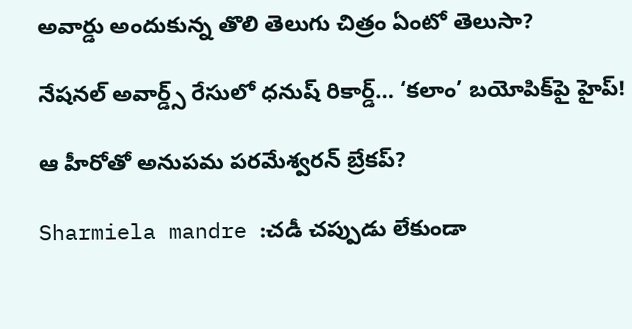అవార్డు అందుకున్న తొలి తెలుగు చిత్రం ఏంటో తెలుసా?

నేషనల్ అవార్డ్స్ రేసులో ధనుష్ రికార్డ్… ‘కలాం’ బయోపిక్‌పై హైప్!

ఆ హీరోతో అనుపమ పరమేశ్వరన్ బ్రేకప్?

Sharmiela mandre :చడీ చప్పుడు లేకుండా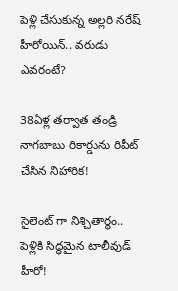పెళ్లి చేసుకున్న అల్లరి నరేష్ హీరోయిన్.. వరుడు ఎవరంటే?

38ఏళ్ల తర్వాత తండ్రి నాగబాబు రికార్డును రిపీట్ చేసిన నిహారిక!

సైలెంట్ గా నిశ్చితార్థం.. పెళ్లికి సిద్ధమైన టాలీవుడ్ హీరో!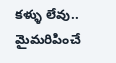కళ్ళు లేవు.. మైమరిపించే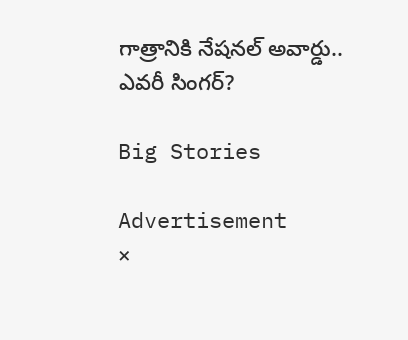గాత్రానికి నేషనల్ అవార్డు.. ఎవరీ సింగర్?

Big Stories

Advertisement
×